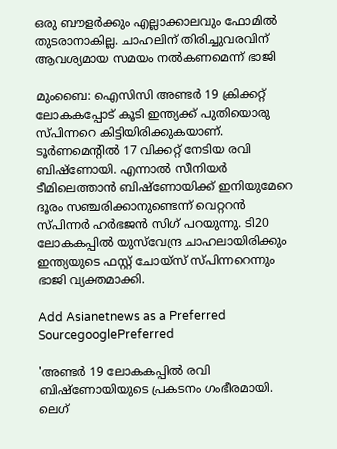ഒരു ബൗളര്‍ക്കും എല്ലാക്കാലവും ഫോമില്‍ തുടരാനാകില്ല. ചാഹലിന് തിരിച്ചുവരവിന് ആവശ്യമായ സമയം നല്‍കണമെന്ന് ഭാജി

മുംബൈ: ഐസിസി അണ്ടര്‍ 19 ക്രിക്കറ്റ് ലോകകപ്പോട് കൂടി ഇന്ത്യക്ക് പുതിയൊരു സ്‌പിന്നറെ കിട്ടിയിരിക്കുകയാണ്. ടൂര്‍ണമെന്‍റില്‍ 17 വിക്കറ്റ് നേടിയ രവി ബിഷ്‌ണോയി. എന്നാല്‍ സീനിയര്‍ ടീമിലെത്താന്‍ ബിഷ്‌ണോയിക്ക് ഇനിയുമേറെ ദൂരം സഞ്ചരിക്കാനുണ്ടെന്ന് വെറ്ററന്‍ സ്‌പിന്നര്‍ ഹര്‍ഭജന്‍ സിഗ് പറയുന്നു. ടി20 ലോകകപ്പില്‍ യുസ്‌വേന്ദ്ര ചാഹലായിരിക്കും ഇന്ത്യയുടെ ഫസ്റ്റ് ചോയ്സ് സ്‌പിന്നറെന്നും ഭാജി വ്യക്തമാക്കി.

Add Asianetnews as a Preferred SourcegooglePreferred

'അണ്ടര്‍ 19 ലോകകപ്പില്‍ രവി ബിഷ്‌ണോയിയുടെ പ്രകടനം ഗംഭീരമായി. ലെഗ്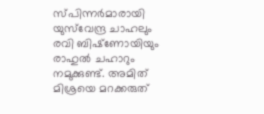സ്‌പിന്നര്‍മാരായി യുസ്‌വേന്ദ്ര ചാഹലും രവി ബിഷ്‌ണോയിയും രാഹുല്‍ ചഹാറും നമുക്കുണ്ട്. അമിത് മിശ്രയെ മറക്കരുത്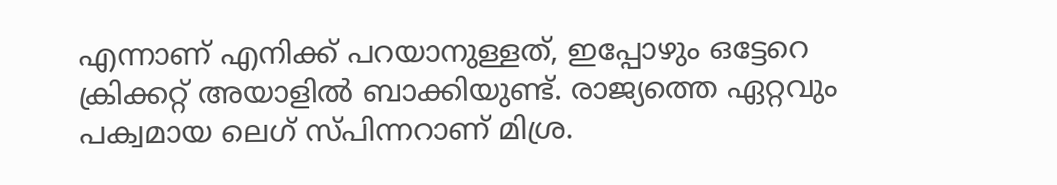എന്നാണ് എനിക്ക് പറയാനുള്ളത്, ഇപ്പോഴും ഒട്ടേറെ ക്രിക്കറ്റ് അയാളില്‍ ബാക്കിയുണ്ട്. രാജ്യത്തെ ഏറ്റവും പക്വമായ ലെഗ് സ്‌പിന്നറാണ് മിശ്ര.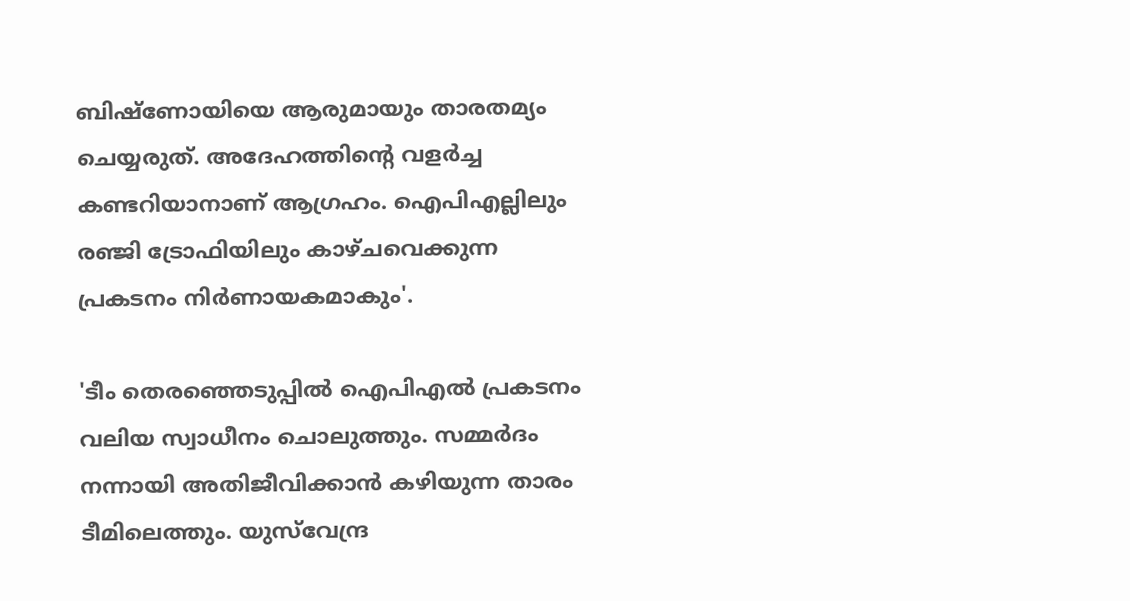ബിഷ്‌ണോയിയെ ആരുമായും താരതമ്യം ചെയ്യരുത്. അദേഹത്തിന്‍റെ വളര്‍ച്ച കണ്ടറിയാനാണ് ആഗ്രഹം. ഐപിഎല്ലിലും രഞ്ജി ട്രോഫിയിലും കാഴ്‌ചവെക്കുന്ന പ്രകടനം നിര്‍ണായകമാകും'.

'ടീം തെരഞ്ഞെടുപ്പില്‍ ഐപിഎല്‍ പ്രകടനം വലിയ സ്വാധീനം ചൊലുത്തും. സമ്മര്‍ദം നന്നായി അതിജീവിക്കാന്‍ കഴിയുന്ന താരം ടീമിലെത്തും. യുസ്‌വേന്ദ്ര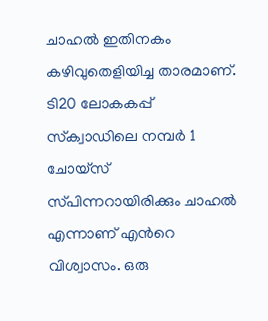ചാഹല്‍ ഇതിനകം കഴിവുതെളിയിച്ച താരമാണ്. ടി20 ലോകകപ്പ് സ്‌ക്വാഡിലെ നമ്പര്‍ 1 ചോയ്‌സ് സ്‌പിന്നറായിരിക്കും ചാഹല്‍ എന്നാണ് എന്‍റെ വിശ്വാസം. ഒരു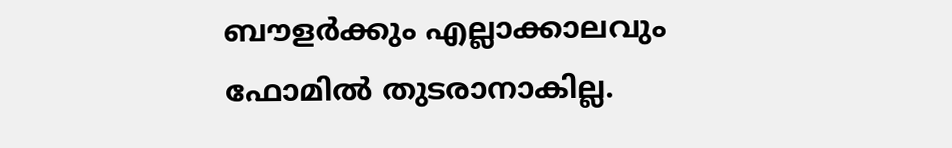ബൗളര്‍ക്കും എല്ലാക്കാലവും ഫോമില്‍ തുടരാനാകില്ല.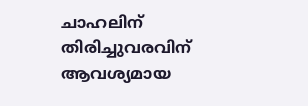ചാഹലിന് തിരിച്ചുവരവിന് ആവശ്യമായ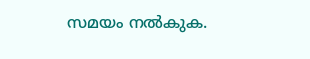സമയം നല്‍കുക.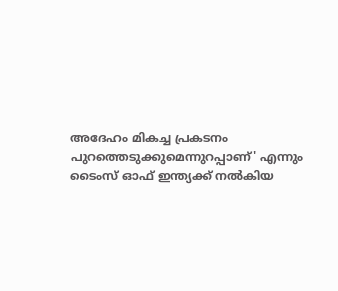അദേഹം മികച്ച പ്രകടനം പുറത്തെടുക്കുമെന്നുറപ്പാണ്' എന്നും ടൈംസ് ഓഫ് ഇന്ത്യക്ക് നല്‍കിയ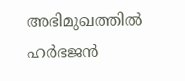അഭിമുഖത്തില്‍ ഹര്‍ഭജന്‍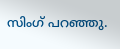സിംഗ് പറഞ്ഞു.